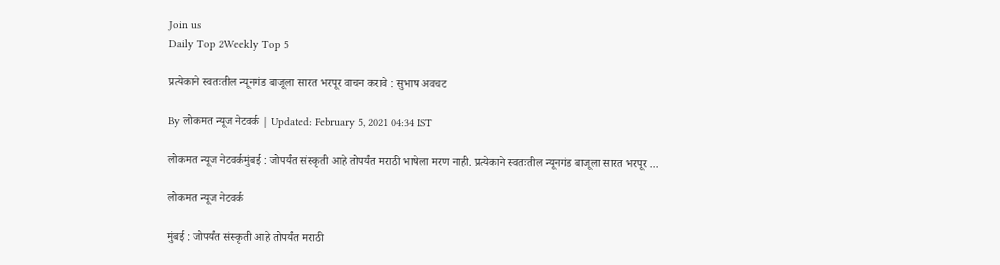Join us
Daily Top 2Weekly Top 5

प्रत्येकाने स्वतःतील न्यूनगंड बाजूला सारत भरपूर वाचन करावे : सुभाष अवचट

By लोकमत न्यूज नेटवर्क | Updated: February 5, 2021 04:34 IST

लोकमत न्यूज नेटवर्कमुंबई : जोपर्यंत संस्कृती आहे तोपर्यंत मराठी भाषेला मरण नाही. प्रत्येकाने स्वतःतील न्यूनगंड बाजूला सारत भरपूर ...

लोकमत न्यूज नेटवर्क

मुंबई : जोपर्यंत संस्कृती आहे तोपर्यंत मराठी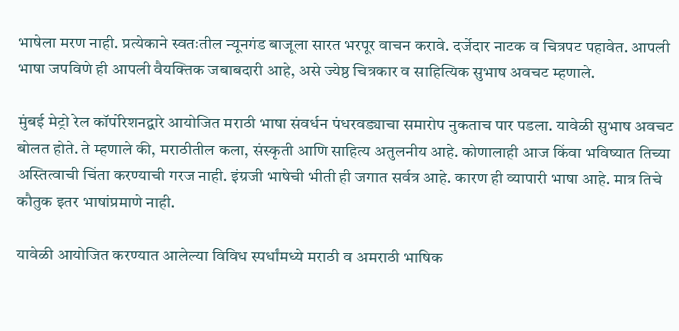भाषेला मरण नाही. प्रत्येकाने स्वतःतील न्यूनगंड बाजूला सारत भरपूर वाचन करावे. दर्जेदार नाटक व चित्रपट पहावेत. आपली भाषा जपविणे ही आपली वैयक्तिक जबाबदारी आहे, असे ज्येष्ठ चित्रकार व साहित्यिक सुभाष अवचट म्हणाले.

मुंबई मेट्रो रेल कॉर्पोरेशनद्वारे आयोजित मराठी भाषा संवर्धन पंधरवड्याचा समारोप नुकताच पार पडला. यावेळी सुभाष अवचट बोलत होते. ते म्हणाले की, मराठीतील कला, संस्कृती आणि साहित्य अतुलनीय आहे. कोणालाही आज किंवा भविष्यात तिच्या अस्तित्वाची चिंता करण्याची गरज नाही. इंग्रजी भाषेची भीती ही जगात सर्वत्र आहे. कारण ही व्यापारी भाषा आहे. मात्र तिचे कौतुक इतर भाषांप्रमाणे नाही.

यावेळी आयोजित करण्यात आलेल्या विविध स्पर्धांमध्ये मराठी व अमराठी भाषिक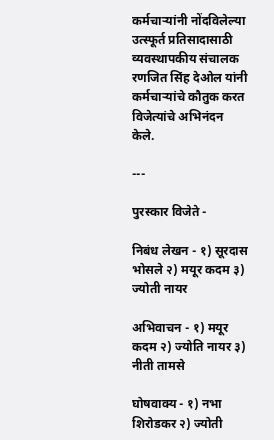कर्मचाऱ्यांनी नोंदविलेल्या उत्स्फूर्त प्रतिसादासाठी व्यवस्थापकीय संचालक रणजित सिंह देओल यांनी कर्मचाऱ्यांचे कौतुक करत विजेत्यांचे अभिनंदन केले.

---

पुरस्कार विजेते -

निबंध लेखन - १) सूरदास भोसले २) मयूर कदम ३) ज्योती नायर

अभिवाचन - १) मयूर कदम २) ज्योति नायर ३) नीती तामसे

घोषवाक्य - १) नभा शिरोडकर २) ज्योती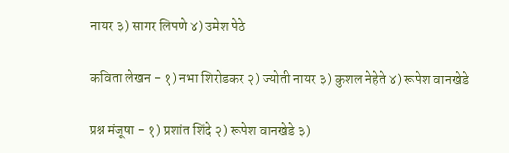नायर ३) सागर लिपणे ४) उमेश पेठे

कविता लेखन - १) नभा शिरोडकर २) ज्योती नायर ३) कुशल नेहेते ४) रूपेश वानखेडे

प्रश्न मंजूषा - १) प्रशांत शिंदे २) रूपेश वानखेडे ३)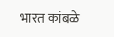भारत कांबळे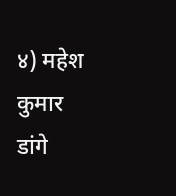४) महेश कुमार डांगे